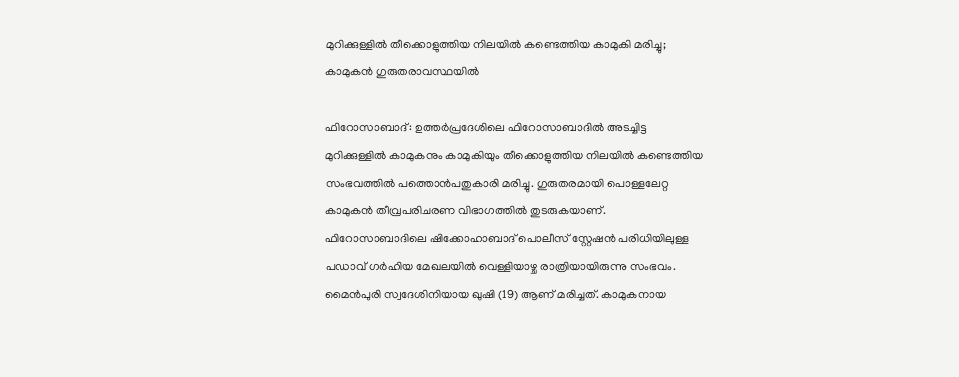മുറിക്കുള്ളിൽ തീക്കൊളുത്തിയ നിലയിൽ കണ്ടെത്തിയ കാമുകി മരിച്ചു; കാമുകൻ ഗുരുതരാവസ്ഥയിൽ

ഫിറോസാബാദ്: ഉത്തർപ്രദേശിലെ ഫിറോസാബാദിൽ അടച്ചിട്ട മുറിക്കുള്ളിൽ കാമുകനും കാമുകിയും തീക്കൊളുത്തിയ നിലയിൽ കണ്ടെത്തിയ സംഭവത്തിൽ പത്തൊൻപതുകാരി മരിച്ചു. ഗുരുതരമായി പൊള്ളലേറ്റ കാമുകൻ തീവ്രപരിചരണ വിഭാഗത്തിൽ തുടരുകയാണ്. ഫിറോസാബാദിലെ ഷിക്കോഹാബാദ് പൊലീസ് സ്റ്റേഷൻ പരിധിയിലുള്ള പഡാവ് ഗർഹിയ മേഖലയിൽ വെള്ളിയാഴ്ച രാത്രിയായിരുന്നു സംഭവം. മൈൻപുരി സ്വദേശിനിയായ ഖുഷി (19) ആണ് മരിച്ചത്. കാമുകനായ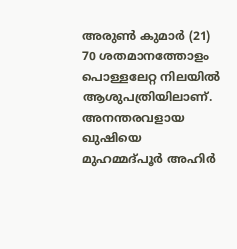അരുൺ കുമാർ (21) 70 ശതമാനത്തോളം പൊള്ളലേറ്റ നിലയിൽ ആശുപത്രിയിലാണ്.
അനന്തരവളായ ഖുഷിയെ മുഹമ്മദ്പൂർ അഹിർ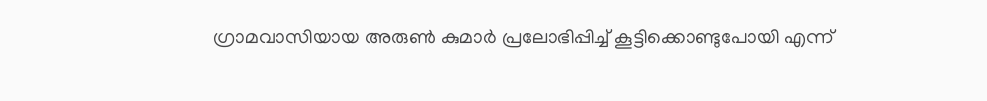ഗ്രാമവാസിയായ അരുൺ കുമാർ പ്രലോഭിപ്പിച്ച് കൂട്ടിക്കൊണ്ടുപോയി എന്ന്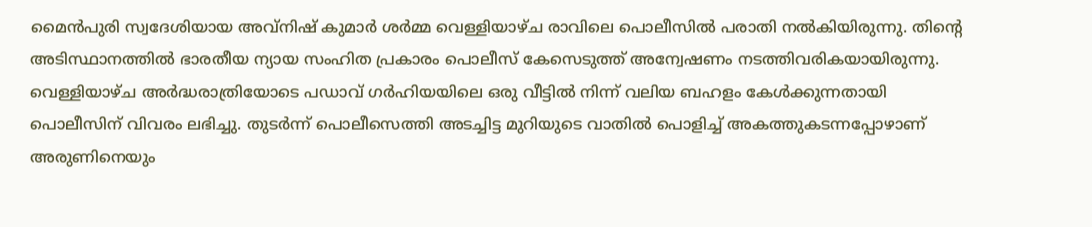മൈൻപുരി സ്വദേശിയായ അവ്നിഷ് കുമാർ ശർമ്മ വെള്ളിയാഴ്ച രാവിലെ പൊലീസിൽ പരാതി നൽകിയിരുന്നു. തിന്റെ അടിസ്ഥാനത്തിൽ ഭാരതീയ ന്യായ സംഹിത പ്രകാരം പൊലീസ് കേസെടുത്ത് അന്വേഷണം നടത്തിവരികയായിരുന്നു.
വെള്ളിയാഴ്ച അർദ്ധരാത്രിയോടെ പഡാവ് ഗർഹിയയിലെ ഒരു വീട്ടിൽ നിന്ന് വലിയ ബഹളം കേൾക്കുന്നതായി പൊലീസിന് വിവരം ലഭിച്ചു. തുടർന്ന് പൊലീസെത്തി അടച്ചിട്ട മുറിയുടെ വാതിൽ പൊളിച്ച് അകത്തുകടന്നപ്പോഴാണ് അരുണിനെയും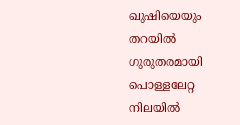ഖുഷിയെയും തറയിൽ ഗുരുതരമായി പൊള്ളലേറ്റ നിലയിൽ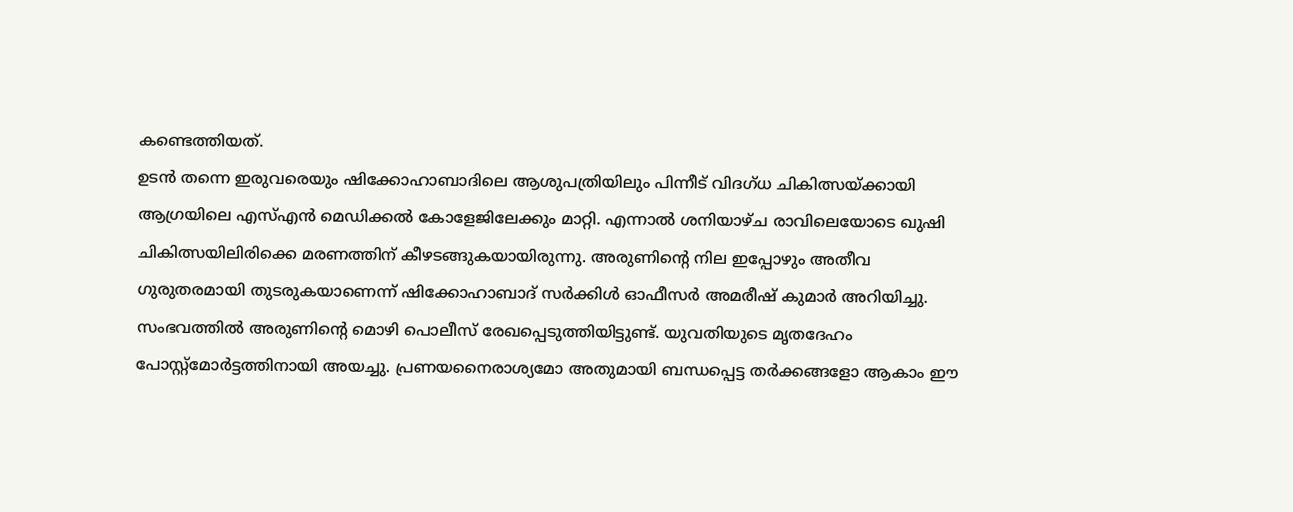കണ്ടെത്തിയത്.
ഉടൻ തന്നെ ഇരുവരെയും ഷിക്കോഹാബാദിലെ ആശുപത്രിയിലും പിന്നീട് വിദഗ്ധ ചികിത്സയ്ക്കായി ആഗ്രയിലെ എസ്എൻ മെഡിക്കൽ കോളേജിലേക്കും മാറ്റി. എന്നാൽ ശനിയാഴ്ച രാവിലെയോടെ ഖുഷി ചികിത്സയിലിരിക്കെ മരണത്തിന് കീഴടങ്ങുകയായിരുന്നു. അരുണിന്റെ നില ഇപ്പോഴും അതീവ ഗുരുതരമായി തുടരുകയാണെന്ന് ഷിക്കോഹാബാദ് സർക്കിൾ ഓഫീസർ അമരീഷ് കുമാർ അറിയിച്ചു.
സംഭവത്തിൽ അരുണിന്റെ മൊഴി പൊലീസ് രേഖപ്പെടുത്തിയിട്ടുണ്ട്. യുവതിയുടെ മൃതദേഹം പോസ്റ്റ്മോർട്ടത്തിനായി അയച്ചു. പ്രണയനൈരാശ്യമോ അതുമായി ബന്ധപ്പെട്ട തർക്കങ്ങളോ ആകാം ഈ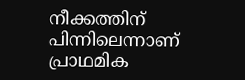നീക്കത്തിന് പിന്നിലെന്നാണ് പ്രാഥമിക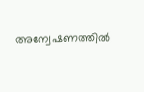അന്വേഷണത്തിൽ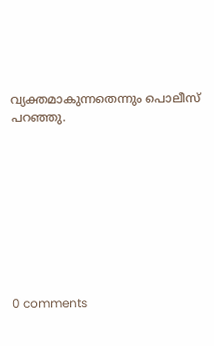വ്യക്തമാകുന്നതെന്നും പൊലീസ് പറഞ്ഞു.









0 comments